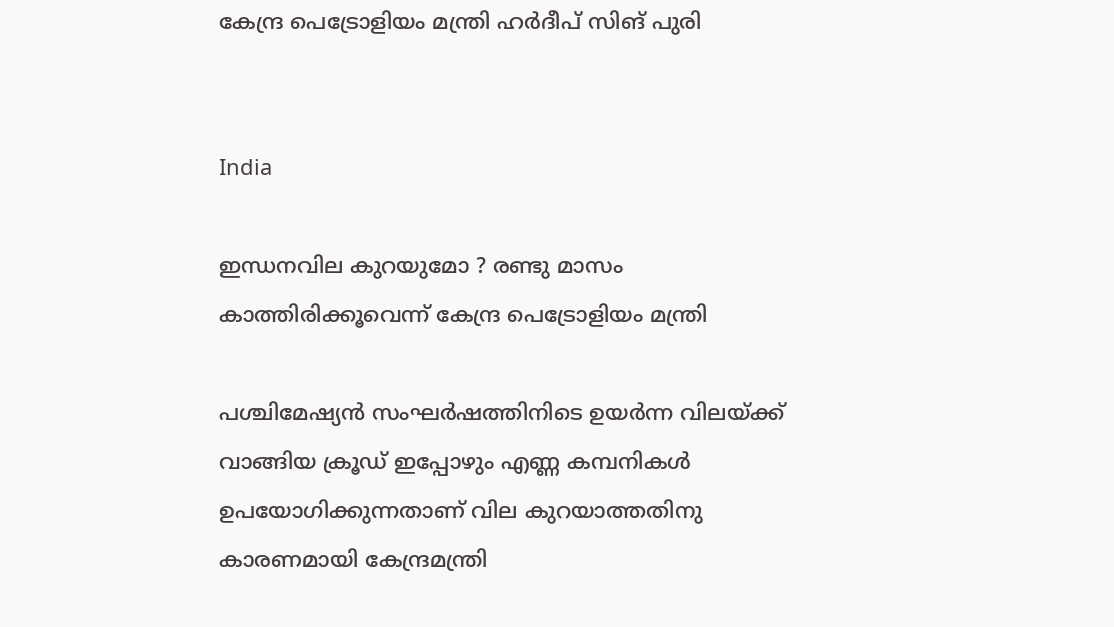കേന്ദ്ര പെട്രോളിയം മന്ത്രി ഹര്‍ദീപ് സിങ് പുരി


India

ഇന്ധനവില കുറയുമോ ? രണ്ടു മാസം കാത്തിരിക്കൂവെന്ന് കേന്ദ്ര പെട്രോളിയം മന്ത്രി

പശ്ചിമേഷ്യന്‍ സംഘര്‍ഷത്തിനിടെ ഉയര്‍ന്ന വിലയ്ക്ക് വാങ്ങിയ ക്രൂഡ് ഇപ്പോഴും എണ്ണ കമ്പനികള്‍ ഉപയോഗിക്കുന്നതാണ് വില കുറയാത്തതിനു കാരണമായി കേന്ദ്രമന്ത്രി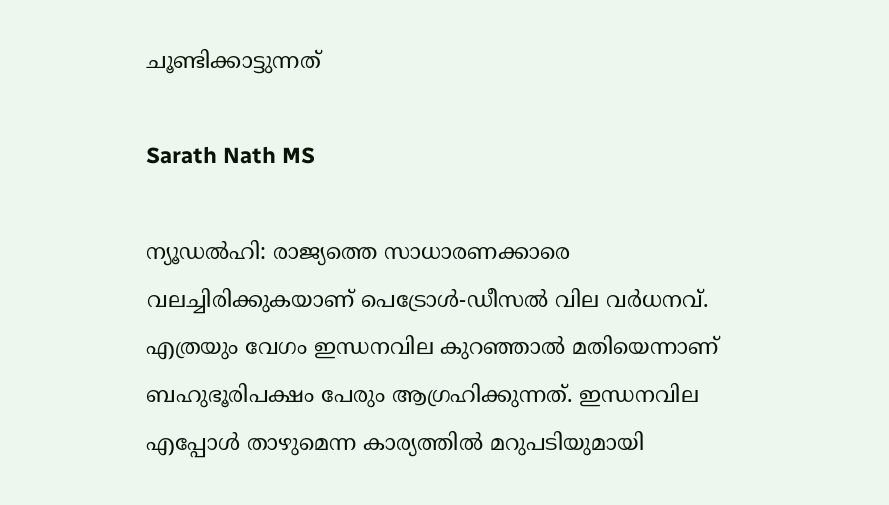ചൂണ്ടിക്കാട്ടുന്നത്

Sarath Nath MS

ന്യൂഡല്‍ഹി: രാജ്യത്തെ സാധാരണക്കാരെ വലച്ചിരിക്കുകയാണ് പെട്രോള്‍-ഡീസല്‍ വില വര്‍ധനവ്. എത്രയും വേഗം ഇന്ധനവില കുറഞ്ഞാല്‍ മതിയെന്നാണ് ബഹുഭൂരിപക്ഷം പേരും ആഗ്രഹിക്കുന്നത്. ഇന്ധനവില എപ്പോള്‍ താഴുമെന്ന കാര്യത്തില്‍ മറുപടിയുമായി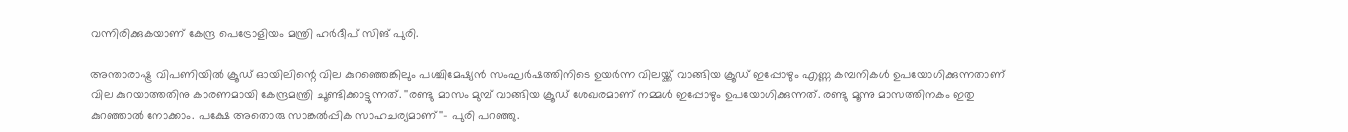വന്നിരിക്കുകയാണ് കേന്ദ്ര പെട്രോളിയം മന്ത്രി ഹര്‍ദീപ് സിങ് പുരി.

അന്താരാഷ്ട്ര വിപണിയില്‍ ക്രൂഡ് ഓയിലിന്റെ വില കുറഞ്ഞെങ്കിലും പശ്ചിമേഷ്യന്‍ സംഘര്‍ഷത്തിനിടെ ഉയര്‍ന്ന വിലയ്ക്ക് വാങ്ങിയ ക്രൂഡ് ഇപ്പോഴും എണ്ണ കമ്പനികള്‍ ഉപയോഗിക്കുന്നതാണ് വില കുറയാത്തതിനു കാരണമായി കേന്ദ്രമന്ത്രി ചൂണ്ടിക്കാട്ടുന്നത്. ''രണ്ടു മാസം മുമ്പ് വാങ്ങിയ ക്രൂഡ് ശേഖരമാണ് നമ്മള്‍ ഇപ്പോഴും ഉപയോഗിക്കുന്നത്. രണ്ടു മൂന്നു മാസത്തിനകം ഇതു കുറഞ്ഞാല്‍ നോക്കാം. പക്ഷേ അതൊരു സാങ്കല്‍പ്പിക സാഹചര്യമാണ്''- പുരി പറഞ്ഞു.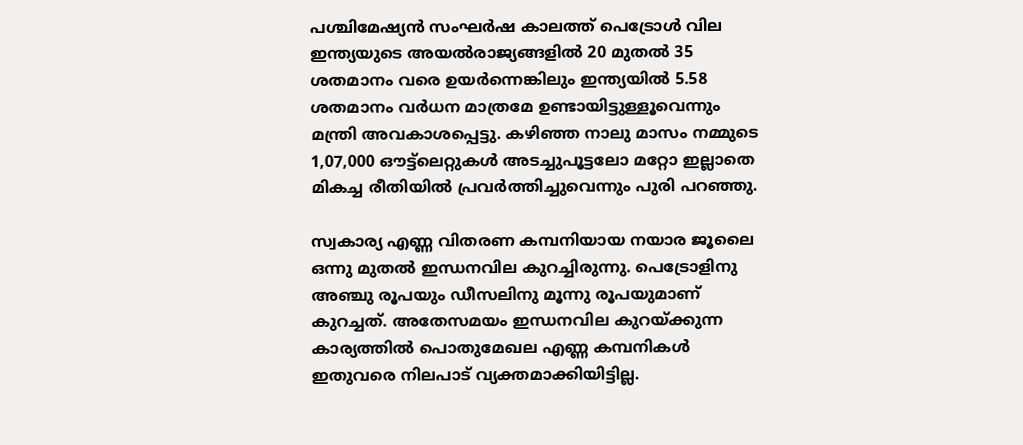പശ്ചിമേഷ്യന്‍ സംഘര്‍ഷ കാലത്ത് പെട്രോള്‍ വില ഇന്ത്യയുടെ അയല്‍രാജ്യങ്ങളില്‍ 20 മുതല്‍ 35 ശതമാനം വരെ ഉയര്‍ന്നെങ്കിലും ഇന്ത്യയില്‍ 5.58 ശതമാനം വര്‍ധന മാത്രമേ ഉണ്ടായിട്ടുള്ളൂവെന്നും മന്ത്രി അവകാശപ്പെട്ടു. കഴിഞ്ഞ നാലു മാസം നമ്മുടെ 1,07,000 ഔട്ട്‌ലെറ്റുകള്‍ അടച്ചുപൂട്ടലോ മറ്റോ ഇല്ലാതെ മികച്ച രീതിയില്‍ പ്രവര്‍ത്തിച്ചുവെന്നും പുരി പറഞ്ഞു.

സ്വകാര്യ എണ്ണ വിതരണ കമ്പനിയായ നയാര ജൂലൈ ഒന്നു മുതല്‍ ഇന്ധനവില കുറച്ചിരുന്നു. പെട്രോളിനു അഞ്ചു രൂപയും ഡീസലിനു മൂന്നു രൂപയുമാണ് കുറച്ചത്. അതേസമയം ഇന്ധനവില കുറയ്ക്കുന്ന കാര്യത്തില്‍ പൊതുമേഖല എണ്ണ കമ്പനികള്‍ ഇതുവരെ നിലപാട് വ്യക്തമാക്കിയിട്ടില്ല.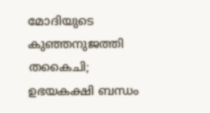മോ‌ദിയുടെ കുഞ്ഞനുജത്തി തകൈചി; ഉഭയകക്ഷി ബന്ധം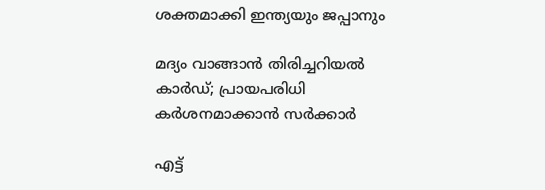ശക്തമാക്കി ഇന്ത്യയും ജപ്പാനും

മദ്യം വാങ്ങാൻ തിരിച്ചറിയൽ കാർഡ്; പ്രായപരിധി കർ‌ശനമാക്കാൻ സർക്കാർ

എട്ട്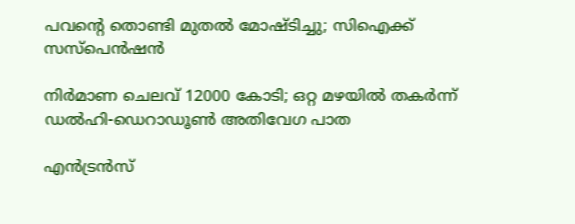പവന്‍റെ തൊണ്ടി മുതൽ മോഷ്ടിച്ചു; സിഐക്ക് സസ്പെൻഷൻ

നിര്‍മാണ ചെലവ് 12000 കോടി; ഒറ്റ മഴയില്‍ തകര്‍ന്ന് ഡല്‍ഹി-ഡെറാഡൂണ്‍ അതിവേഗ പാത

എൻട്രൻസ്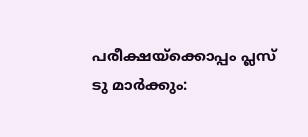പരീക്ഷയ്‌ക്കൊപ്പം പ്ലസ് ടു മാർക്കും: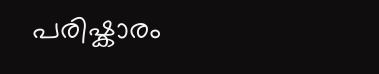പരിഷ്കാരം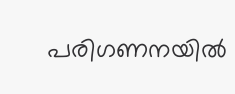പരിഗണനയിൽ